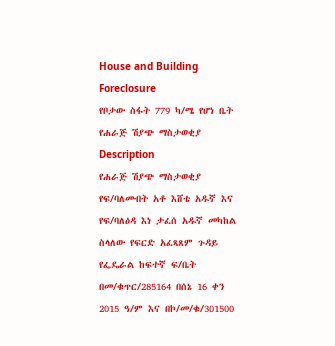House and Building Foreclosure
የቦታው ስፋት 779 ካ/ሜ የሆነ ቤት የሐራጅ ሽያጭ ማስታወቂያ
Description
የሐራጅ ሽያጭ ማስታወቂያ
የፍ/ባለመብት አቶ እሸቴ አዱኛ እና የፍ/ባለዕዳ እነ ታፈሰ አዱኛ መካከል ስላለው የፍርድ አፈጻጸም ጉዳይ የፌዴራል ከፍተኛ ፍ/ቤት በመ/ቁጥር/285164 በሰኔ 16 ቀን 2015 ዓ/ም እና በኮ/መ/ቁ/301500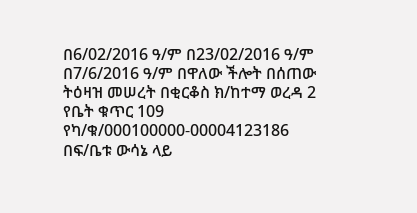በ6/02/2016 ዓ/ም በ23/02/2016 ዓ/ም በ7/6/2016 ዓ/ም በዋለው ችሎት በሰጠው ትዕዛዝ መሠረት በቂርቆስ ክ/ከተማ ወረዳ 2 የቤት ቁጥር 109 የካ/ቁ/000100000-00004123186 በፍ/ቤቱ ውሳኔ ላይ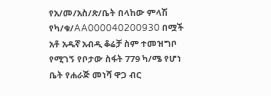የአ/መ/አስ/ጽ/ቤት በላከው ምላሽ የካ/ቁ/AA000040200930 በሟች አቶ አዱኛ አብዲ ቆሬቻ ስም ተመዝግቦ የሚገኝ የቦታው ስፋት 779 ካ/ሜ የሆነ ቤት የሐራጅ መነሻ ዋጋ ብር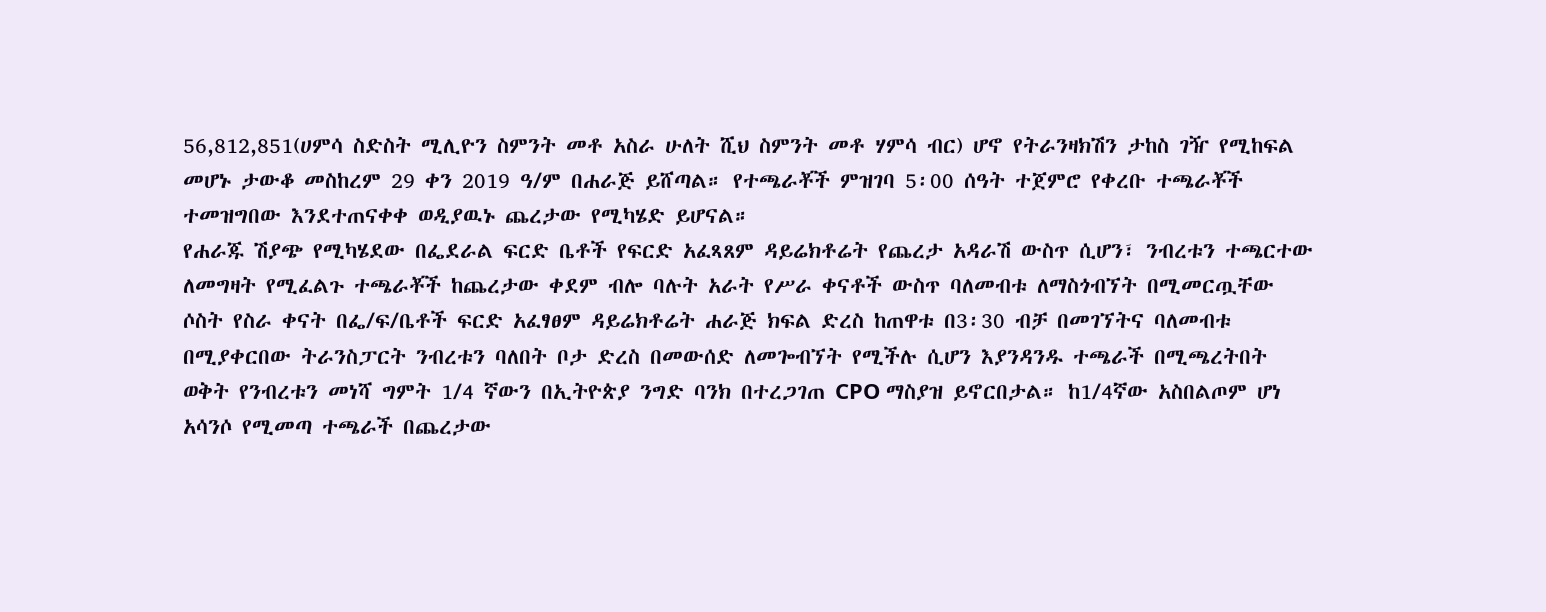56,812,851(ሀምሳ ስድስት ሚሊዮን ስምንት መቶ አስራ ሁለት ሺህ ስምንት መቶ ሃምሳ ብር) ሆኖ የትራንዛክሽን ታከስ ገዥ የሚከፍል መሆኑ ታውቆ መስከረም 29 ቀን 2019 ዓ/ም በሐራጅ ይሸጣል። የተጫራቾች ምዝገባ 5፡00 ሰዓት ተጀምሮ የቀረቡ ተጫራቾች ተመዝግበው እንደተጠናቀቀ ወዲያዉኑ ጨረታው የሚካሄድ ይሆናል።
የሐራጁ ሽያጭ የሚካሄደው በፌደራል ፍርድ ቤቶች የፍርድ አፈጻጸም ዳይሬክቶሬት የጨረታ አዳራሽ ውስጥ ሲሆን፣ ንብረቱን ተጫርተው ለመግዛት የሚፈልጉ ተጫራቾች ከጨረታው ቀደም ብሎ ባሉት አራት የሥራ ቀናቶች ውስጥ ባለመብቱ ለማስጎብኘት በሚመርጧቸው ሶስት የስራ ቀናት በፌ/ፍ/ቤቶች ፍርድ አፈፃፀም ዳይሬክቶሬት ሐራጅ ክፍል ድረስ ከጠዋቱ በ3፡30 ብቻ በመገኘትና ባለመብቱ በሚያቀርበው ትራንስፓርት ንብረቱን ባለበት ቦታ ድረስ በመውሰድ ለመጐብኘት የሚችሉ ሲሆን እያንዳንዱ ተጫራች በሚጫረትበት ወቅት የንብረቱን መነሻ ግምት 1/4 ኛውን በኢትዮጵያ ንግድ ባንክ በተረጋገጠ CPO ማስያዝ ይኖርበታል። ከ1/4ኛው አስበልጦም ሆነ አሳንሶ የሚመጣ ተጫራች በጨረታው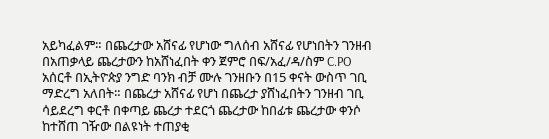አይካፈልም። በጨረታው አሸናፊ የሆነው ግለሰብ አሸናፊ የሆነበትን ገንዘብ በአጠቃላይ ጨረታውን ከአሸነፈበት ቀን ጀምሮ በፍ/አፈ/ዳ/ስም C.PO አሰርቶ በኢትዮጵያ ንግድ ባንክ ብቻ ሙሉ ገንዘቡን በ15 ቀናት ውስጥ ገቢ ማድረግ አለበት። በጨረታ አሸናፊ የሆነ በጨረታ ያሸነፈበትን ገንዘብ ገቢ ሳይደረግ ቀርቶ በቀጣይ ጨረታ ተደርጎ ጨረታው ከበፊቱ ጨረታው ቀንሶ ከተሸጠ ገዥው በልዩነት ተጠያቂ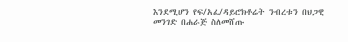እንደሚሆን የፍ/አፈ/ዳይሮክቶሬት ንብረቱን በህጋዊ መንገድ በሐራጅ ስለመሸጡ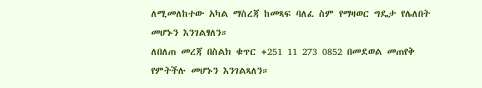ለሚመለከተው አካል ማስረጃ ከመጻፍ ባለፈ ስም የማዛወር ግዴታ የሌለበት መሆኑን እንገልፃለን።
ለበለጠ መረጃ በስልክ ቁጥር +251 11 273 0852 በመደወል መጠየቅ የምትችሉ መሆኑን እንገልጻለን።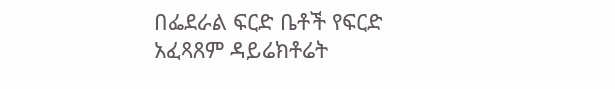በፌደራል ፍርድ ቤቶች የፍርድ አፈጻጸም ዳይሬክቶሬት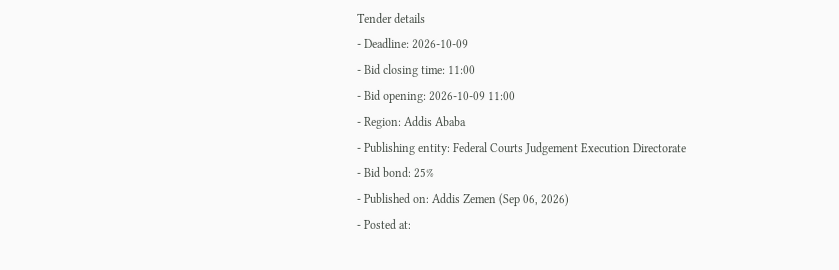Tender details
- Deadline: 2026-10-09
- Bid closing time: 11:00
- Bid opening: 2026-10-09 11:00
- Region: Addis Ababa
- Publishing entity: Federal Courts Judgement Execution Directorate
- Bid bond: 25%
- Published on: Addis Zemen (Sep 06, 2026)
- Posted at: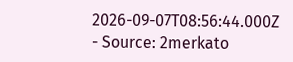2026-09-07T08:56:44.000Z
- Source: 2merkato